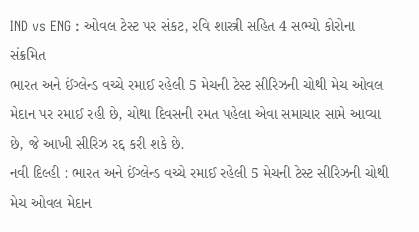IND vs ENG : ઓવલ ટેસ્ટ પર સંકટ, રવિ શાસ્ત્રી સહિત 4 સભ્યો કોરોના સંક્રમિત
ભારત અને ઈંગ્લેન્ડ વચ્ચે રમાઈ રહેલી 5 મેચની ટેસ્ટ સીરિઝની ચોથી મેચ ઓવલ મેદાન પર રમાઈ રહી છે, ચોથા દિવસની રમત પહેલા એવા સમાચાર સામે આવ્યા છે, જે આખી સીરિઝ રદ્દ કરી શકે છે.
નવી દિલ્હી : ભારત અને ઈંગ્લેન્ડ વચ્ચે રમાઈ રહેલી 5 મેચની ટેસ્ટ સીરિઝની ચોથી મેચ ઓવલ મેદાન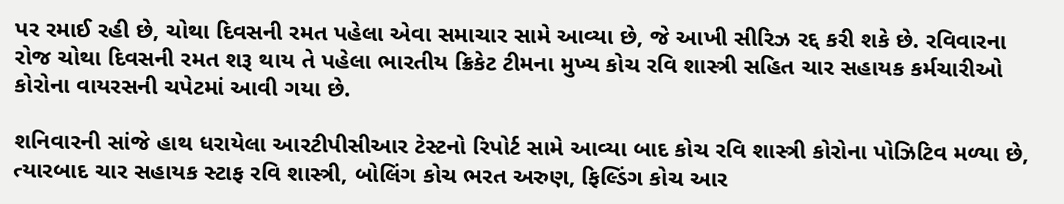પર રમાઈ રહી છે, ચોથા દિવસની રમત પહેલા એવા સમાચાર સામે આવ્યા છે, જે આખી સીરિઝ રદ્દ કરી શકે છે. રવિવારના રોજ ચોથા દિવસની રમત શરૂ થાય તે પહેલા ભારતીય ક્રિકેટ ટીમના મુખ્ય કોચ રવિ શાસ્ત્રી સહિત ચાર સહાયક કર્મચારીઓ કોરોના વાયરસની ચપેટમાં આવી ગયા છે.

શનિવારની સાંજે હાથ ધરાયેલા આરટીપીસીઆર ટેસ્ટનો રિપોર્ટ સામે આવ્યા બાદ કોચ રવિ શાસ્ત્રી કોરોના પોઝિટિવ મળ્યા છે, ત્યારબાદ ચાર સહાયક સ્ટાફ રવિ શાસ્ત્રી, બોલિંગ કોચ ભરત અરુણ, ફિલ્ડિંગ કોચ આર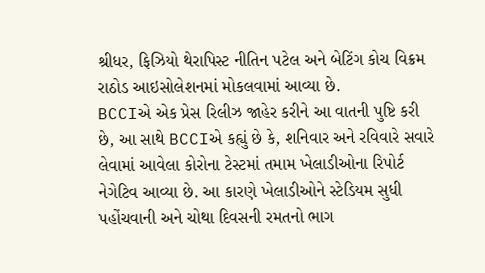શ્રીધર, ફિઝિયો થેરાપિસ્ટ નીતિન પટેલ અને બેટિંગ કોચ વિક્રમ રાઠોડ આઇસોલેશનમાં મોકલવામાં આવ્યા છે.
BCCIએ એક પ્રેસ રિલીઝ જાહેર કરીને આ વાતની પુષ્ટિ કરી છે, આ સાથે BCCIએ કહ્યું છે કે, શનિવાર અને રવિવારે સવારે લેવામાં આવેલા કોરોના ટેસ્ટમાં તમામ ખેલાડીઓના રિપોર્ટ નેગેટિવ આવ્યા છે. આ કારણે ખેલાડીઓને સ્ટેડિયમ સુધી પહોંચવાની અને ચોથા દિવસની રમતનો ભાગ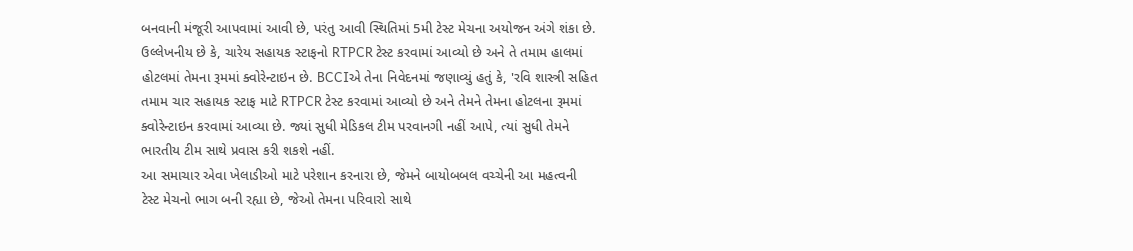બનવાની મંજૂરી આપવામાં આવી છે, પરંતુ આવી સ્થિતિમાં 5મી ટેસ્ટ મેચના અયોજન અંગે શંકા છે.
ઉલ્લેખનીય છે કે, ચારેય સહાયક સ્ટાફનો RTPCR ટેસ્ટ કરવામાં આવ્યો છે અને તે તમામ હાલમાં હોટલમાં તેમના રૂમમાં ક્વોરેન્ટાઇન છે. BCCIએ તેના નિવેદનમાં જણાવ્યું હતું કે, 'રવિ શાસ્ત્રી સહિત તમામ ચાર સહાયક સ્ટાફ માટે RTPCR ટેસ્ટ કરવામાં આવ્યો છે અને તેમને તેમના હોટલના રૂમમાં ક્વોરેન્ટાઇન કરવામાં આવ્યા છે. જ્યાં સુધી મેડિકલ ટીમ પરવાનગી નહીં આપે, ત્યાં સુધી તેમને ભારતીય ટીમ સાથે પ્રવાસ કરી શકશે નહીં.
આ સમાચાર એવા ખેલાડીઓ માટે પરેશાન કરનારા છે, જેમને બાયોબબલ વચ્ચેની આ મહત્વની ટેસ્ટ મેચનો ભાગ બની રહ્યા છે, જેઓ તેમના પરિવારો સાથે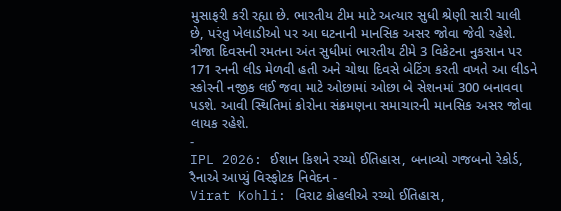મુસાફરી કરી રહ્યા છે. ભારતીય ટીમ માટે અત્યાર સુધી શ્રેણી સારી ચાલી છે, પરંતુ ખેલાડીઓ પર આ ઘટનાની માનસિક અસર જોવા જેવી રહેશે.
ત્રીજા દિવસની રમતના અંત સુધીમાં ભારતીય ટીમે 3 વિકેટના નુકસાન પર 171 રનની લીડ મેળવી હતી અને ચોથા દિવસે બેટિંગ કરતી વખતે આ લીડને સ્કોરની નજીક લઈ જવા માટે ઓછામાં ઓછા બે સેશનમાં 300 બનાવવા પડશે. આવી સ્થિતિમાં કોરોના સંક્રમણના સમાચારની માનસિક અસર જોવા લાયક રહેશે.
-
IPL 2026: ઈશાન કિશને રચ્યો ઈતિહાસ, બનાવ્યો ગજબનો રેકોર્ડ, રૈનાએ આપ્યું વિસ્ફોટક નિવેદન -
Virat Kohli: વિરાટ કોહલીએ રચ્યો ઈતિહાસ,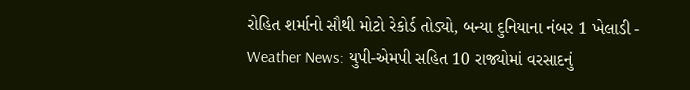રોહિત શર્માનો સૌથી મોટો રેકોર્ડ તોડ્યો, બન્યા દુનિયાના નંબર 1 ખેલાડી -
Weather News: યુપી-એમપી સહિત 10 રાજ્યોમાં વરસાદનું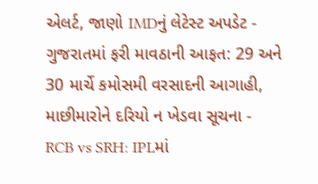એલર્ટ, જાણો IMDનું લેટેસ્ટ અપડેટ -
ગુજરાતમાં ફરી માવઠાની આફત: 29 અને 30 માર્ચે કમોસમી વરસાદની આગાહી, માછીમારોને દરિયો ન ખેડવા સૂચના -
RCB vs SRH: IPLમાં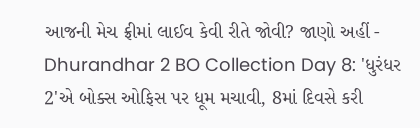આજની મેચ ફ્રીમાં લાઈવ કેવી રીતે જોવી? જાણો અહીં -
Dhurandhar 2 BO Collection Day 8: 'ધુરંધર 2'એ બોક્સ ઓફિસ પર ધૂમ મચાવી, 8માં દિવસે કરી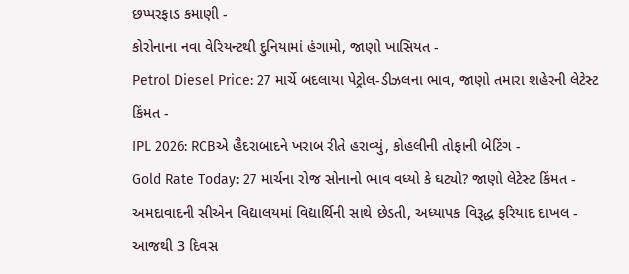છપ્પરફાડ કમાણી -
કોરોનાના નવા વેરિયન્ટથી દુનિયામાં હંગામો, જાણો ખાસિયત -
Petrol Diesel Price: 27 માર્ચે બદલાયા પેટ્રોલ-ડીઝલના ભાવ, જાણો તમારા શહેરની લેટેસ્ટ કિંમત -
IPL 2026: RCBએ હૈદરાબાદને ખરાબ રીતે હરાવ્યું, કોહલીની તોફાની બેટિંગ -
Gold Rate Today: 27 માર્ચના રોજ સોનાનો ભાવ વધ્યો કે ઘટ્યો? જાણો લેટેસ્ટ કિંમત -
અમદાવાદની સીએન વિદ્યાલયમાં વિદ્યાર્થિની સાથે છેડતી, અધ્યાપક વિરૂદ્ધ ફરિયાદ દાખલ -
આજથી 3 દિવસ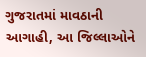ગુજરાતમાં માવઠાની આગાહી, આ જિલ્લાઓને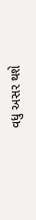વધુ અસર થશે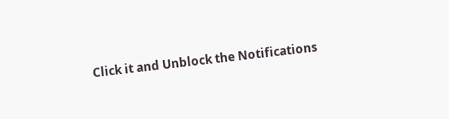Click it and Unblock the Notifications